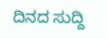ದಿನದ ಸುದ್ದಿ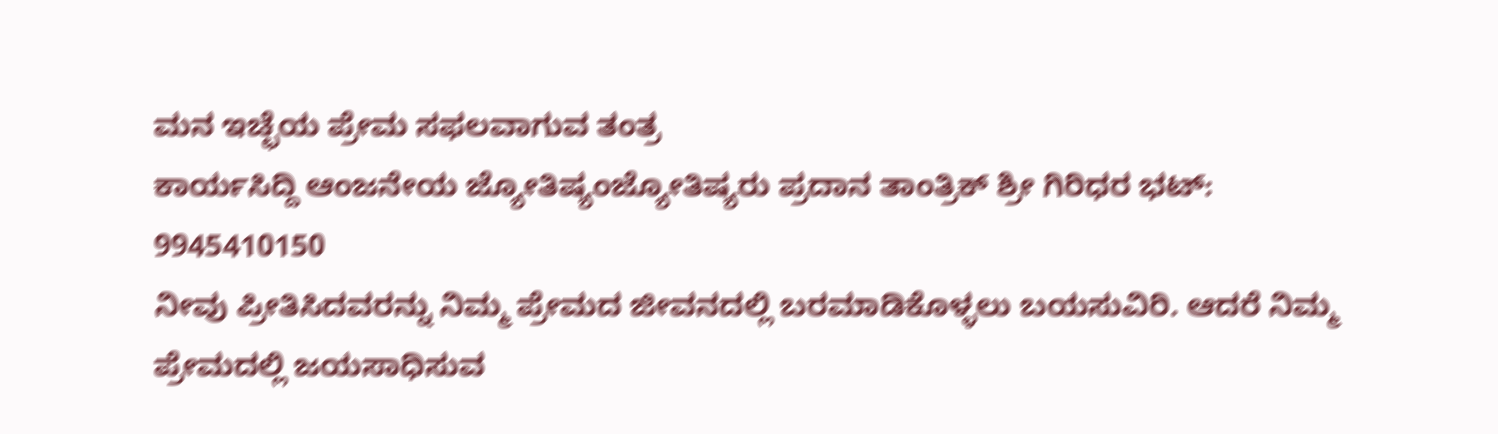ಮನ ಇಚ್ಛೆಯ ಪ್ರೇಮ ಸಫಲವಾಗುವ ತಂತ್ರ
ಕಾರ್ಯಸಿದ್ದಿ ಆಂಜನೇಯ ಜ್ಯೋತಿಷ್ಯಂಜ್ಯೋತಿಷ್ಯರು ಪ್ರದಾನ ತಾಂತ್ರಿಕ್ ಶ್ರೀ ಗಿರಿಧರ ಭಟ್: 9945410150
ನೀವು ಪ್ರೀತಿಸಿದವರನ್ನು ನಿಮ್ಮ ಪ್ರೇಮದ ಜೀವನದಲ್ಲಿ ಬರಮಾಡಿಕೊಳ್ಳಲು ಬಯಸುವಿರಿ. ಆದರೆ ನಿಮ್ಮ ಪ್ರೇಮದಲ್ಲಿ ಜಯಸಾಧಿಸುವ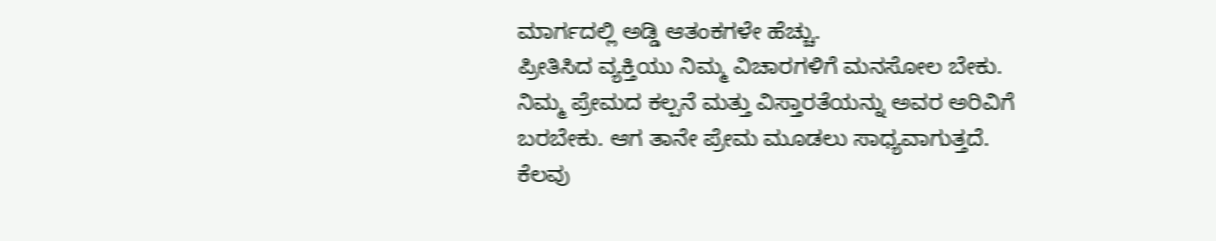ಮಾರ್ಗದಲ್ಲಿ ಅಡ್ಡಿ ಆತಂಕಗಳೇ ಹೆಚ್ಚು.
ಪ್ರೀತಿಸಿದ ವ್ಯಕ್ತಿಯು ನಿಮ್ಮ ವಿಚಾರಗಳಿಗೆ ಮನಸೋಲ ಬೇಕು. ನಿಮ್ಮ ಪ್ರೇಮದ ಕಲ್ಪನೆ ಮತ್ತು ವಿಸ್ತಾರತೆಯನ್ನು ಅವರ ಅರಿವಿಗೆ ಬರಬೇಕು. ಆಗ ತಾನೇ ಪ್ರೇಮ ಮೂಡಲು ಸಾಧ್ಯವಾಗುತ್ತದೆ.
ಕೆಲವು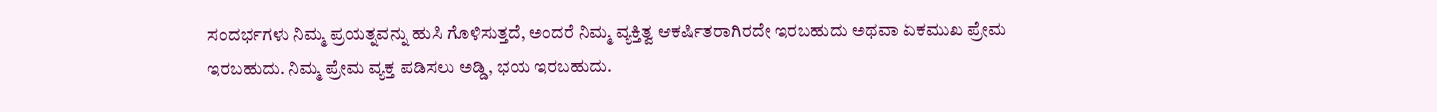ಸಂದರ್ಭಗಳು ನಿಮ್ಮ ಪ್ರಯತ್ನವನ್ನು ಹುಸಿ ಗೊಳಿಸುತ್ತದೆ, ಅಂದರೆ ನಿಮ್ಮ ವ್ಯಕ್ತಿತ್ವ ಆಕರ್ಷಿತರಾಗಿರದೇ ಇರಬಹುದು ಅಥವಾ ಏಕಮುಖ ಪ್ರೇಮ ಇರಬಹುದು. ನಿಮ್ಮ ಪ್ರೇಮ ವ್ಯಕ್ತ ಪಡಿಸಲು ಅಡ್ಡಿ, ಭಯ ಇರಬಹುದು.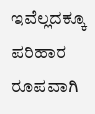ಇವೆಲ್ಲದಕ್ಕೂ ಪರಿಹಾರ ರೂಪವಾಗಿ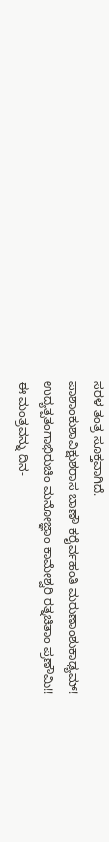ಸರಳ ತಂತ್ರ ಸೂಕ್ತವಾಗಿದೆ.
ಪಾಶಾಂಕುಶಾವಿಕ್ಷುಶರಾಸ ಬಾಣೌ ಕರೈರ್ವಹಂತಿ ಮರುಣಾಂಶುಕಾಢ್ಯಮ್!
ಉದ್ಯತ್ಪತಂಗಾಭಿರುಚಿಂ ಮನೋಜ್ಞಾಂ ಕಾಮೇಶ್ವರಿ ರತ್ನಚಿತಾಂ ಪ್ರಣೌಮಿ!!
ಈ ಮಂತ್ರವನ್ನು ದಿನ-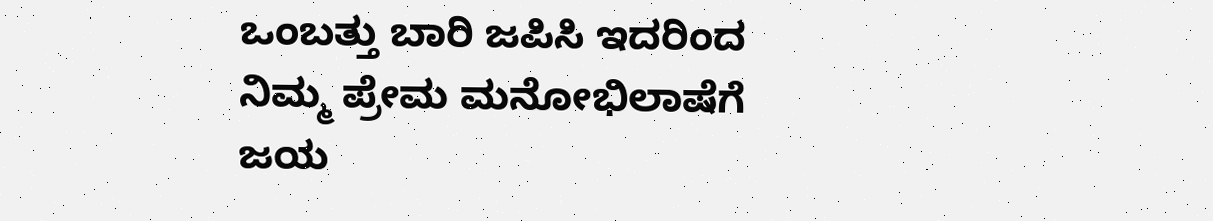ಒಂಬತ್ತು ಬಾರಿ ಜಪಿಸಿ ಇದರಿಂದ ನಿಮ್ಮ ಪ್ರೇಮ ಮನೋಭಿಲಾಷೆಗೆ ಜಯ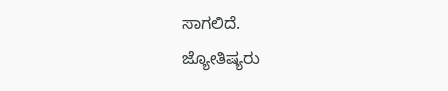ಸಾಗಲಿದೆ.
ಜ್ಯೋತಿಷ್ಯರು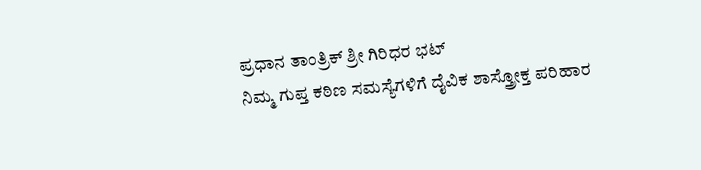ಪ್ರಧಾನ ತಾಂತ್ರಿಕ್ ಶ್ರೀ ಗಿರಿಧರ ಭಟ್
ನಿಮ್ಮ ಗುಪ್ತ ಕಠಿಣ ಸಮಸ್ಯೆಗಳಿಗೆ ದೈವಿಕ ಶಾಸ್ತ್ರೋಕ್ತ ಪರಿಹಾರ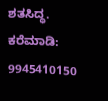ಶತಸಿದ್ಧ.
ಕರೆಮಾಡಿ: 9945410150